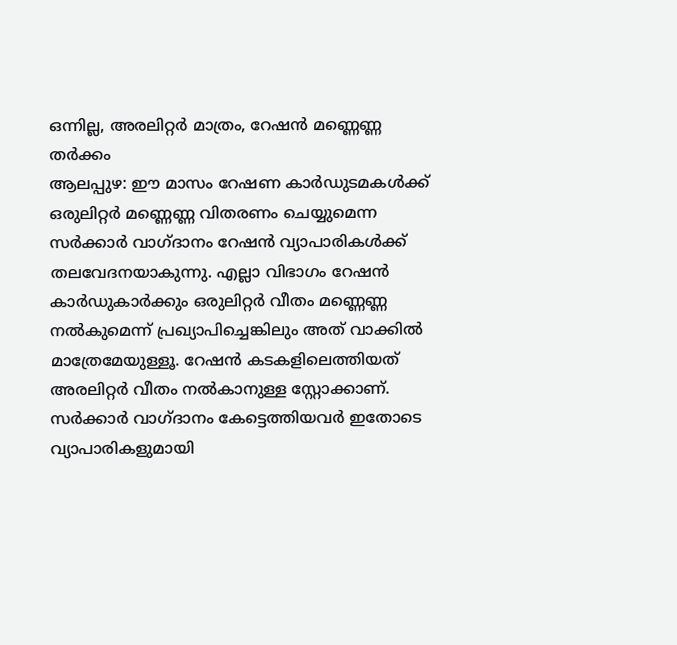ഒന്നില്ല, അരലിറ്റർ മാത്രം, റേഷൻ മണ്ണെണ്ണ തർക്കം
ആലപ്പുഴ: ഈ മാസം റേഷണ കാർഡുടമകൾക്ക് ഒരുലിറ്റർ മണ്ണെണ്ണ വിതരണം ചെയ്യുമെന്ന സർക്കാർ വാഗ്ദാനം റേഷൻ വ്യാപാരികൾക്ക് തലവേദനയാകുന്നു. എല്ലാ വിഭാഗം റേഷൻ കാർഡുകാർക്കും ഒരുലിറ്റർ വീതം മണ്ണെണ്ണ നൽകുമെന്ന് പ്രഖ്യാപിച്ചെങ്കിലും അത് വാക്കിൽ മാത്രേമേയുള്ളൂ. റേഷൻ കടകളിലെത്തിയത് അരലിറ്റർ വീതം നൽകാനുള്ള സ്റ്റോക്കാണ്. സർക്കാർ വാഗ്ദാനം കേട്ടെത്തിയവർ ഇതോടെ വ്യാപാരികളുമായി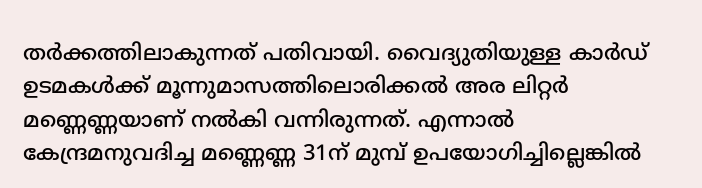തർക്കത്തിലാകുന്നത് പതിവായി. വൈദ്യുതിയുള്ള കാർഡ് ഉടമകൾക്ക് മൂന്നുമാസത്തിലൊരിക്കൽ അര ലിറ്റർ മണ്ണെണ്ണയാണ് നൽകി വന്നിരുന്നത്. എന്നാൽ കേന്ദ്രമനുവദിച്ച മണ്ണെണ്ണ 31ന് മുമ്പ് ഉപയോഗിച്ചില്ലെങ്കിൽ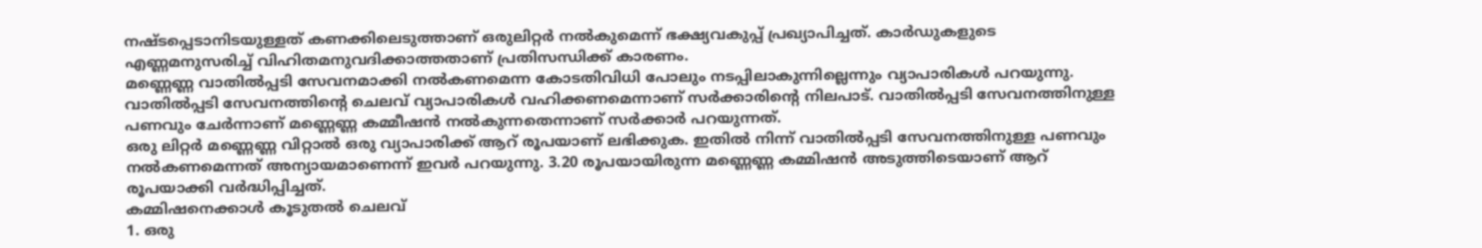നഷ്ടപ്പെടാനിടയുള്ളത് കണക്കിലെടുത്താണ് ഒരുലിറ്റർ നൽകുമെന്ന് ഭക്ഷ്യവകുപ്പ് പ്രഖ്യാപിച്ചത്. കാർഡുകളുടെ എണ്ണമനുസരിച്ച് വിഹിതമനുവദിക്കാത്തതാണ് പ്രതിസന്ധിക്ക് കാരണം.
മണ്ണെണ്ണ വാതിൽപ്പടി സേവനമാക്കി നൽകണമെന്ന കോടതിവിധി പോലും നടപ്പിലാകുന്നില്ലെന്നും വ്യാപാരികൾ പറയുന്നു. വാതിൽപ്പടി സേവനത്തിന്റെ ചെലവ് വ്യാപാരികൾ വഹിക്കണമെന്നാണ് സർക്കാരിന്റെ നിലപാട്. വാതിൽപ്പടി സേവനത്തിനുള്ള പണവും ചേർന്നാണ് മണ്ണെണ്ണ കമ്മീഷൻ നൽകുന്നതെന്നാണ് സർക്കാർ പറയുന്നത്.
ഒരു ലിറ്റർ മണ്ണെണ്ണ വിറ്റാൽ ഒരു വ്യാപാരിക്ക് ആറ് രൂപയാണ് ലഭിക്കുക. ഇതിൽ നിന്ന് വാതിൽപ്പടി സേവനത്തിനുള്ള പണവും നൽകണമെന്നത് അന്യായമാണെന്ന് ഇവർ പറയുന്നു. 3.20 രൂപയായിരുന്ന മണ്ണെണ്ണ കമ്മിഷൻ അടുത്തിടെയാണ് ആറ് രൂപയാക്കി വർദ്ധിപ്പിച്ചത്.
കമ്മിഷനെക്കാൾ കൂടുതൽ ചെലവ്
1. ഒരു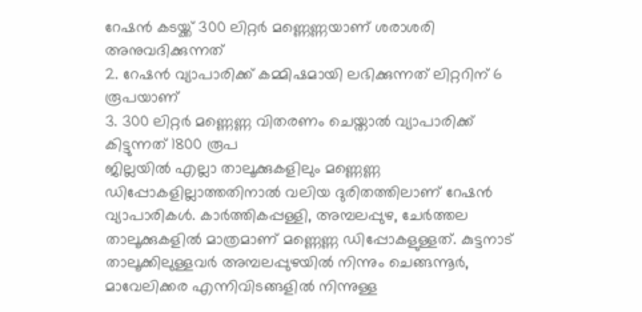റേഷൻ കടയ്ക്ക് 300 ലിറ്റർ മണ്ണെണ്ണയാണ് ശരാശരി അനുവദിക്കുന്നത്
2. റേഷൻ വ്യാപാരിക്ക് കമ്മിഷമായി ലഭിക്കുന്നത് ലിറ്ററിന് 6 രൂപയാണ്
3. 300 ലിറ്റർ മണ്ണെണ്ണ വിതരണം ചെയ്താൽ വ്യാപാരിക്ക് കിട്ടുന്നത് 1800 രൂപ
ജില്ലയിൽ എല്ലാ താലൂക്കുകളിലും മണ്ണെണ്ണ ഡിപ്പോകളില്ലാത്തതിനാൽ വലിയ ദുരിതത്തിലാണ് റേഷൻ വ്യാപാരികൾ. കാർത്തികപ്പള്ളി, അമ്പലപ്പുഴ, ചേർത്തല താലൂക്കുകളിൽ മാത്രമാണ് മണ്ണെണ്ണ ഡിപ്പോകളുള്ളത്. കുട്ടനാട് താലൂക്കിലുള്ളവർ അമ്പലപ്പുഴയിൽ നിന്നും ചെങ്ങന്നൂർ, മാവേലിക്കര എന്നിവിടങ്ങളിൽ നിന്നുള്ള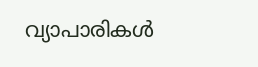വ്യാപാരികൾ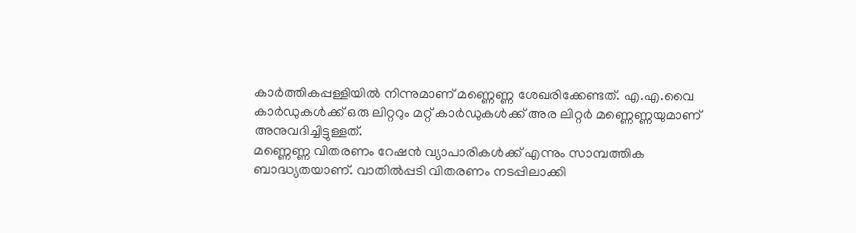കാർത്തികപ്പള്ളിയിൽ നിന്നുമാണ് മണ്ണെണ്ണ ശേഖരിക്കേണ്ടത്. എ.എ.വൈ കാർഡുകൾക്ക് ഒരു ലിറ്ററും മറ്റ് കാർഡുകൾക്ക് അര ലിറ്റർ മണ്ണെണ്ണയുമാണ് അനുവദിച്ചിട്ടുള്ളത്.
മണ്ണെണ്ണ വിതരണം റേഷൻ വ്യാപാരികൾക്ക് എന്നും സാമ്പത്തിക ബാദ്ധ്യതയാണ്. വാതിൽപ്പടി വിതരണം നടപ്പിലാക്കി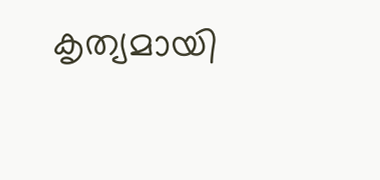കൃത്യമായി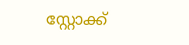സ്റ്റോക്ക്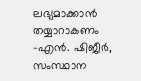ലഭ്യമാക്കാൻ തയ്യാറാകണം
-എൻ. ഷിജീർ, സംസ്ഥാന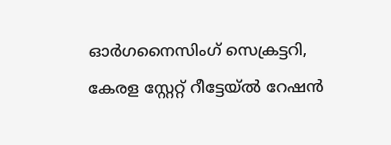ഓർഗനൈസിംഗ് സെക്രട്ടറി,
കേരള സ്റ്റേറ്റ് റീട്ടേയ്ൽ റേഷൻ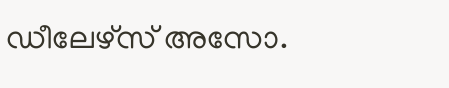ഡീലേഴ്സ് അസോ.